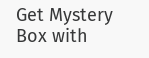Get Mystery Box with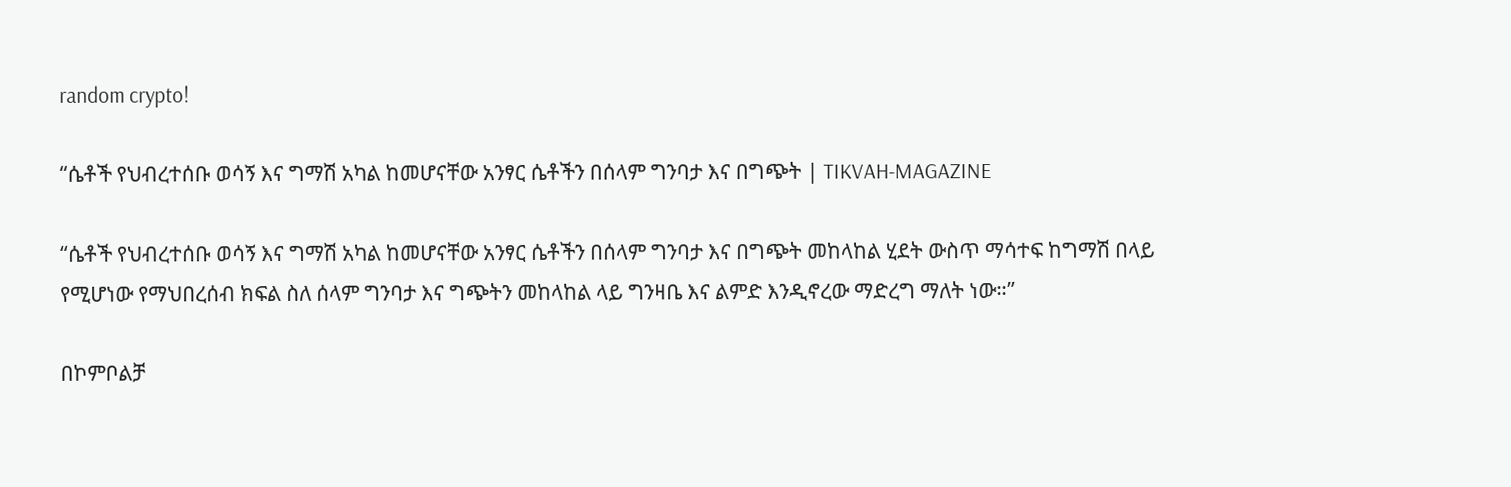random crypto!

“ሴቶች የህብረተሰቡ ወሳኝ እና ግማሽ አካል ከመሆናቸው አንፃር ሴቶችን በሰላም ግንባታ እና በግጭት | TIKVAH-MAGAZINE

“ሴቶች የህብረተሰቡ ወሳኝ እና ግማሽ አካል ከመሆናቸው አንፃር ሴቶችን በሰላም ግንባታ እና በግጭት መከላከል ሂደት ውስጥ ማሳተፍ ከግማሽ በላይ የሚሆነው የማህበረሰብ ክፍል ስለ ሰላም ግንባታ እና ግጭትን መከላከል ላይ ግንዛቤ እና ልምድ እንዲኖረው ማድረግ ማለት ነው።”

በኮምቦልቻ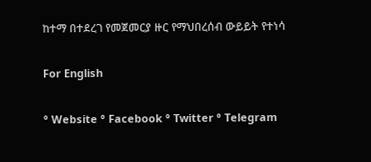ከተማ በተደረገ የመጀመርያ ዙር የማህበረሰብ ውይይት የተነሳ

For English

° Website ° Facebook ° Twitter ° Telegram